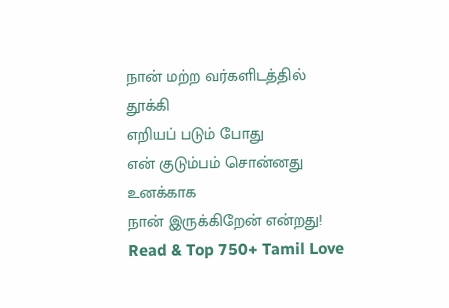நான் மற்ற வர்களிடத்தில் தூக்கி
எறியப் படும் போது
என் குடும்பம் சொன்னது உனக்காக
நான் இருக்கிறேன் என்றது!
Read & Top 750+ Tamil Love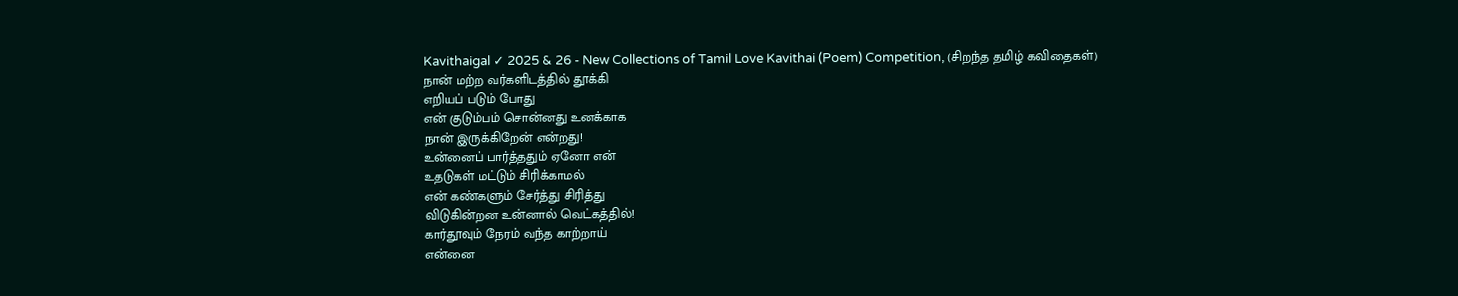Kavithaigal ✓ 2025 & 26 - New Collections of Tamil Love Kavithai (Poem) Competition, (சிறந்த தமிழ் கவிதைகள்)
நான் மற்ற வர்களிடத்தில் தூக்கி
எறியப் படும் போது
என் குடும்பம் சொன்னது உனக்காக
நான் இருக்கிறேன் என்றது!
உன்னைப் பார்த்ததும் ஏனோ என்
உதடுகள் மட்டும் சிரிக்காமல்
என் கண்களும் சேர்த்து சிரித்து
விடுகின்றன உன்னால் வெட்கத்தில்!
கார்தூவும் நேரம் வந்த காற்றாய்
என்னை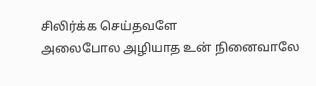சிலிர்க்க செய்தவளே
அலைபோல அழியாத உன் நினைவாலே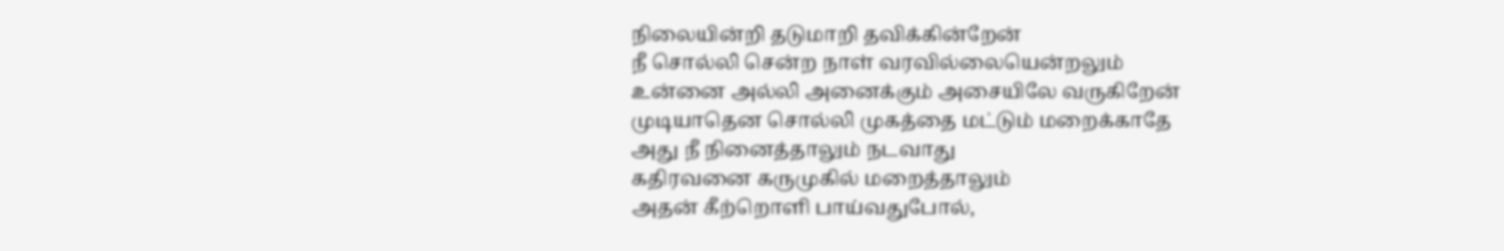நிலையின்றி தடுமாறி தவிக்கின்றேன்
நீ சொல்லி சென்ற நாள் வரவில்லையென்றலும்
உன்னை அல்லி அனைக்கும் அசையிலே வருகிறேன்
முடியாதென சொல்லி முகத்தை மட்டும் மறைக்காதே
அது நீ நினைத்தாலும் நடவாது
கதிரவனை கருமுகில் மறைத்தாலும்
அதன் கீற்றொளி பாய்வதுபோல்,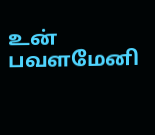உன் பவளமேனி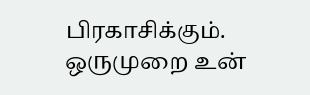பிரகாசிக்கும்.
ஒருமுறை உன்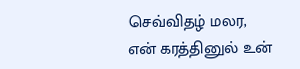செவ்விதழ் மலர,
என் கரத்தினுல் உன்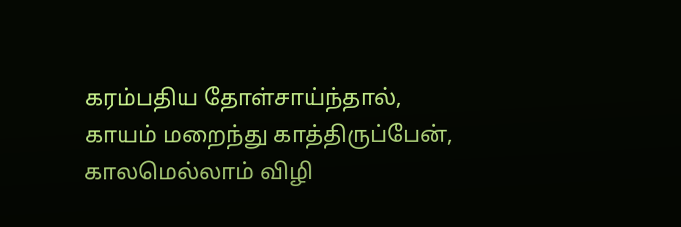கரம்பதிய தோள்சாய்ந்தால்,
காயம் மறைந்து காத்திருப்பேன்,
காலமெல்லாம் விழி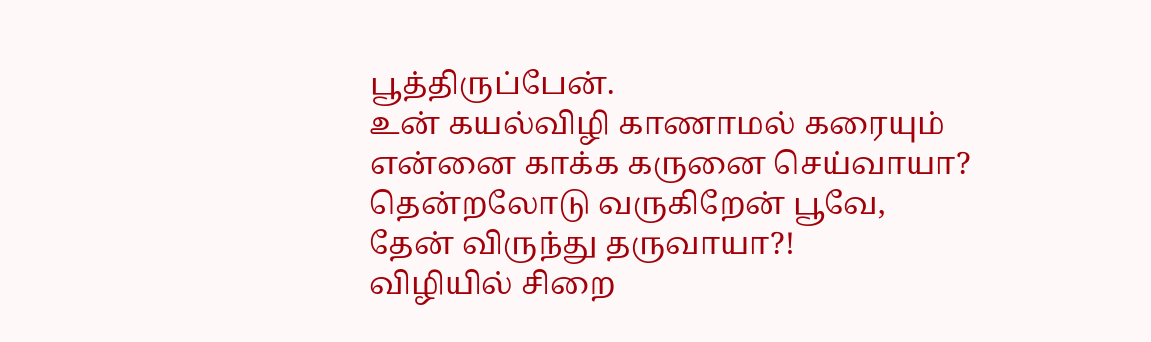பூத்திருப்பேன்.
உன் கயல்விழி காணாமல் கரையும்
என்னை காக்க கருனை செய்வாயா?
தென்றலோடு வருகிறேன் பூவே,
தேன் விருந்து தருவாயா?!
விழியில் சிறை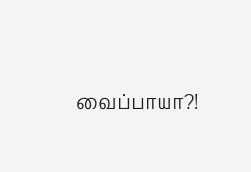வைப்பாயா?!